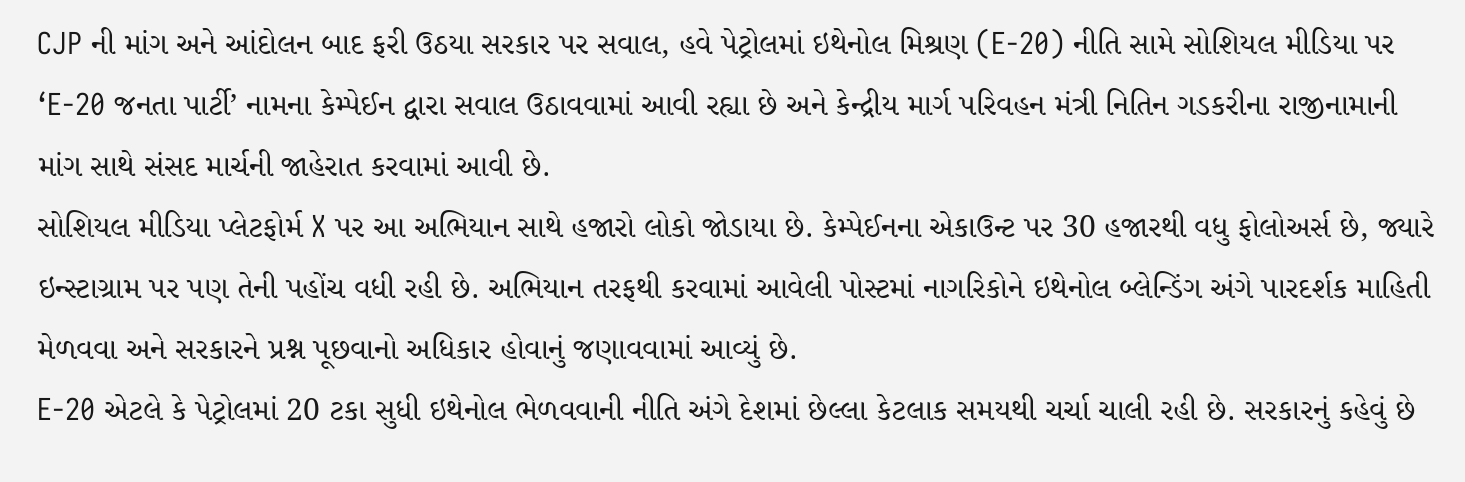CJP ની માંગ અને આંદોલન બાદ ફરી ઉઠયા સરકાર પર સવાલ, હવે પેટ્રોલમાં ઇથેનોલ મિશ્રણ (E-20) નીતિ સામે સોશિયલ મીડિયા પર ‘E-20 જનતા પાર્ટી’ નામના કેમ્પેઈન દ્વારા સવાલ ઉઠાવવામાં આવી રહ્યા છે અને કેન્દ્રીય માર્ગ પરિવહન મંત્રી નિતિન ગડકરીના રાજીનામાની માંગ સાથે સંસદ માર્ચની જાહેરાત કરવામાં આવી છે.
સોશિયલ મીડિયા પ્લેટફોર્મ X પર આ અભિયાન સાથે હજારો લોકો જોડાયા છે. કેમ્પેઈનના એકાઉન્ટ પર 30 હજારથી વધુ ફોલોઅર્સ છે, જ્યારે ઇન્સ્ટાગ્રામ પર પણ તેની પહોંચ વધી રહી છે. અભિયાન તરફથી કરવામાં આવેલી પોસ્ટમાં નાગરિકોને ઇથેનોલ બ્લેન્ડિંગ અંગે પારદર્શક માહિતી મેળવવા અને સરકારને પ્રશ્ન પૂછવાનો અધિકાર હોવાનું જણાવવામાં આવ્યું છે.
E-20 એટલે કે પેટ્રોલમાં 20 ટકા સુધી ઇથેનોલ ભેળવવાની નીતિ અંગે દેશમાં છેલ્લા કેટલાક સમયથી ચર્ચા ચાલી રહી છે. સરકારનું કહેવું છે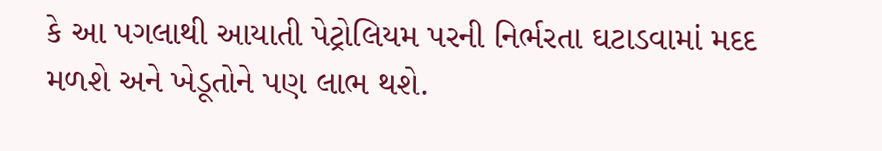કે આ પગલાથી આયાતી પેટ્રોલિયમ પરની નિર્ભરતા ઘટાડવામાં મદદ મળશે અને ખેડૂતોને પણ લાભ થશે.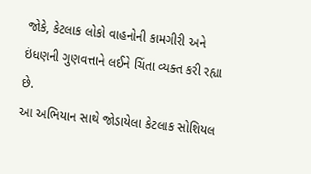જોકે, કેટલાક લોકો વાહનોની કામગીરી અને ઇંધણની ગુણવત્તાને લઈને ચિંતા વ્યક્ત કરી રહ્યા છે.
આ અભિયાન સાથે જોડાયેલા કેટલાક સોશિયલ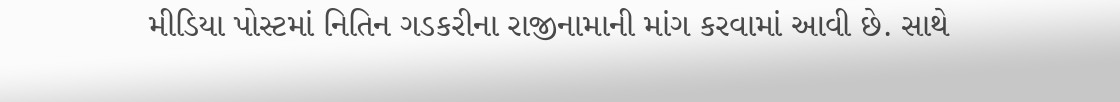મીડિયા પોસ્ટમાં નિતિન ગડકરીના રાજીનામાની માંગ કરવામાં આવી છે. સાથે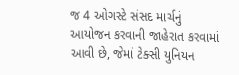જ 4 ઓગસ્ટે સંસદ માર્ચનું આયોજન કરવાની જાહેરાત કરવામાં આવી છે, જેમાં ટેક્સી યુનિયન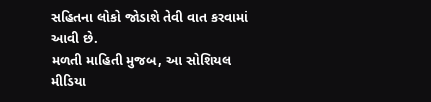સહિતના લોકો જોડાશે તેવી વાત કરવામાં આવી છે.
મળતી માહિતી મુજબ, આ સોશિયલ મીડિયા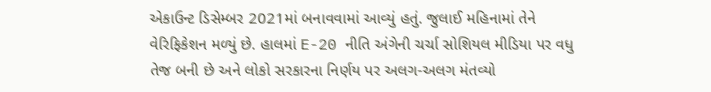એકાઉન્ટ ડિસેમ્બર 2021માં બનાવવામાં આવ્યું હતું. જુલાઈ મહિનામાં તેને વેરિફિકેશન મળ્યું છે. હાલમાં E-20 નીતિ અંગેની ચર્ચા સોશિયલ મીડિયા પર વધુ તેજ બની છે અને લોકો સરકારના નિર્ણય પર અલગ-અલગ મંતવ્યો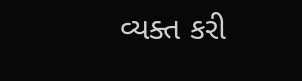વ્યક્ત કરી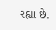રહ્યા છે.